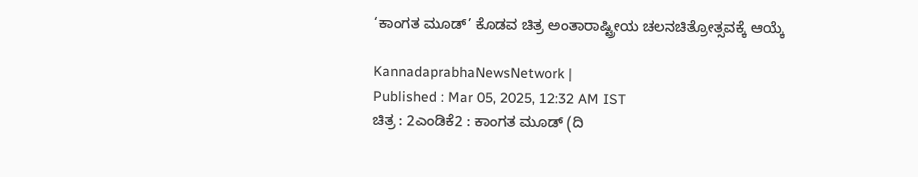‘ಕಾಂಗತ ಮೂಡ್’ ಕೊಡವ ಚಿತ್ರ ಅಂತಾರಾಷ್ಟ್ರೀಯ ಚಲನಚಿತ್ರೋತ್ಸವಕ್ಕೆ ಆಯ್ಕೆ

KannadaprabhaNewsNetwork |
Published : Mar 05, 2025, 12:32 AM IST
ಚಿತ್ರ : 2ಎಂಡಿಕೆ2 : ಕಾಂಗತ ಮೂಡ್ (ದಿ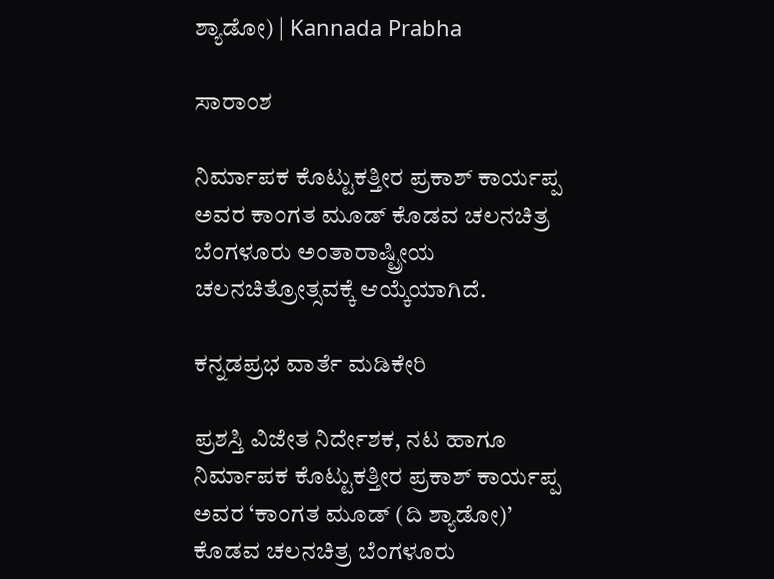ಶ್ಯಾಡೋ) | Kannada Prabha

ಸಾರಾಂಶ

ನಿರ್ಮಾಪಕ ಕೊಟ್ಟುಕತ್ತೀರ ಪ್ರಕಾಶ್‌ ಕಾರ್ಯಪ್ಪ ಅವರ ಕಾಂಗತ ಮೂಡ್‌ ಕೊಡವ ಚಲನಚಿತ್ರ ಬೆಂಗಳೂರು ಅಂತಾರಾಷ್ಟ್ರೀಯ ಚಲನಚಿತ್ರೋತ್ಸವಕ್ಕೆ ಆಯ್ಕೆಯಾಗಿದೆ.

ಕನ್ನಡಪ್ರಭ ವಾರ್ತೆ ಮಡಿಕೇರಿ

ಪ್ರಶಸ್ತಿ ವಿಜೇತ ನಿರ್ದೇಶಕ, ನಟ ಹಾಗೂ ನಿರ್ಮಾಪಕ ಕೊಟ್ಟುಕತ್ತೀರ ಪ್ರಕಾಶ್ ಕಾರ್ಯಪ್ಪ ಅವರ ‘ಕಾಂಗತ ಮೂಡ್ (ದಿ ಶ್ಯಾಡೋ)’ ಕೊಡವ ಚಲನಚಿತ್ರ ಬೆಂಗಳೂರು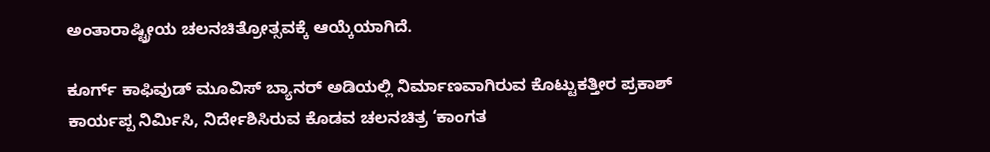ಅಂತಾರಾಷ್ಟ್ರೀಯ ಚಲನಚಿತ್ರೋತ್ಸವಕ್ಕೆ ಆಯ್ಕೆಯಾಗಿದೆ.

ಕೂರ್ಗ್ ಕಾಫಿವುಡ್ ಮೂವಿಸ್ ಬ್ಯಾನರ್ ಅಡಿಯಲ್ಲಿ ನಿರ್ಮಾಣವಾಗಿರುವ ಕೊಟ್ಟುಕತ್ತೀರ ಪ್ರಕಾಶ್ ಕಾರ್ಯಪ್ಪ ನಿರ್ಮಿಸಿ, ನಿರ್ದೇಶಿಸಿರುವ ಕೊಡವ ಚಲನಚಿತ್ರ ‘ಕಾಂಗತ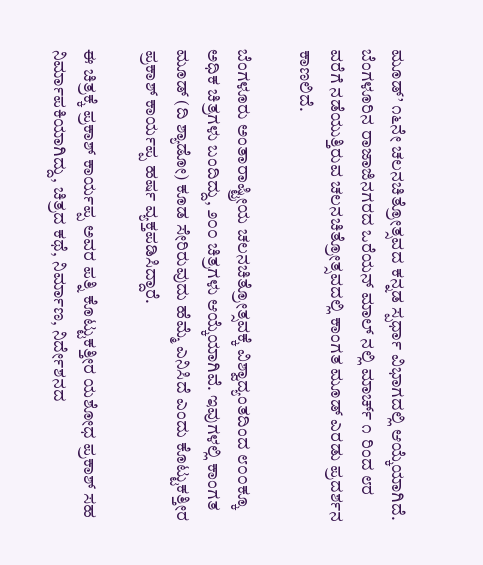ಮೂಡ್’ ೧೬ನೇ ಚಲನಚಿತ್ರೋತ್ಸವದ ಕನ್ನಡ ಸ್ಪರ್ಧಾ ವಿಭಾಗದಲ್ಲಿ ಆಯ್ಕೆಯಾಗಿದೆ. ಬೆಂಗಳೂರಿನ ರಾಜಾಜಿನಗರದ ಒರೆಯನ್ ಮಾಲ್ ನಲ್ಲಿ ಮಾರ್ಚ್ ೧ ರಿಂದ ೮ರ ವರೆಗೆ ನಡೆಯುತ್ತಿರುವ ಚಲನಚಿತ್ರೋತ್ಸವದಲ್ಲಿ ಕಾಂಗತ ಮೂಡ್ ಎರಡು ಪ್ರದರ್ಶನ ಕಾಣಲಿದೆ.

ಬೆಂಗಳೂರು ಅಂತಾರಾಷ್ಟ್ರೀಯ ಚಲನಚಿತ್ರೋತ್ಸವಕ್ಕೆ ವಿಶ್ವಾದ್ಯಂತದಿಂದ ೮೦೦ಕ್ಕೂ ಅಧಿಕ ಚಿತ್ರಗಳು ಬಂದಿದ್ದು, ೨೦೦ ಚಿತ್ರಗಳು ಆಯ್ಕೆಯಾಗಿವೆ. ಇವುಗಳಲ್ಲಿ ಕಾಂಗತ ಮೂಡ್ (ದಿ ಶ್ಯಾಡೋ) ಕೂಡ ಸೇರಿರುವುದು ಹೆಮ್ಮೆ ಎನಿಸಿದೆ ಎಂದು ಕೊಟ್ಟುಕತ್ತೀರ ಪ್ರಕಾಶ್ ಕಾರ್ಯಪ್ಪ ಹರ್ಷ ವ್ಯಕ್ತಪಡಿಸಿದ್ದಾರೆ.

ಈ ಚಿತ್ರಕ್ಕೆ ಪ್ರಕಾಶ್ ಕಾರ್ಯಪ್ಪ ಅವರ ಪತ್ನಿ ಕೊಟ್ಟುಕತ್ತೀರ ಯಶೋಧ ಪ್ರಕಾಶ್ ಸಹ ನಿರ್ಮಾಪಕಿಯಾಗಿದ್ದು, ಚಿತ್ರದ ಕಥೆ, ನಿರ್ಮಾಣ, ನಿರ್ದೇಶನದ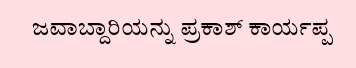ಜವಾಬ್ದಾರಿಯನ್ನು ಪ್ರಕಾಶ್ ಕಾರ್ಯಪ್ಪ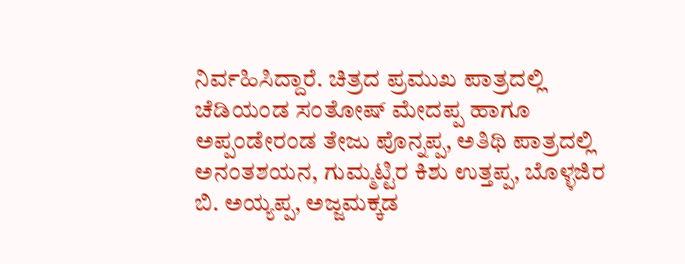ನಿರ್ವಹಿಸಿದ್ದಾರೆ. ಚಿತ್ರದ ಪ್ರಮುಖ ಪಾತ್ರದಲ್ಲಿ ಚೆಡಿಯಂಡ ಸಂತೋಷ್ ಮೇದಪ್ಪ ಹಾಗೂ ಅಪ್ಪಂಡೇರಂಡ ತೇಜು ಪೊನ್ನಪ್ಪ, ಅತಿಥಿ ಪಾತ್ರದಲ್ಲಿ ಅನಂತಶಯನ, ಗುಮ್ಮಟ್ಟಿರ ಕಿಶು ಉತ್ತಪ್ಪ, ಬೊಳ್ಳಜಿರ ಬಿ. ಅಯ್ಯಪ್ಪ, ಅಜ್ಜಮಕ್ಕಡ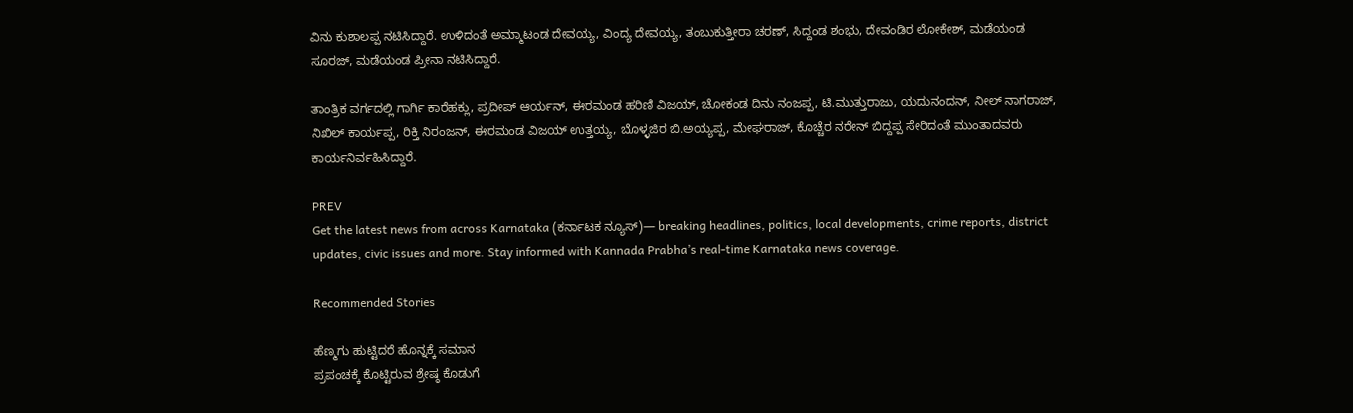ವಿನು ಕುಶಾಲಪ್ಪ ನಟಿಸಿದ್ದಾರೆ. ಉಳಿದಂತೆ ಅಮ್ಮಾಟಂಡ ದೇವಯ್ಯ, ವಿಂದ್ಯ ದೇವಯ್ಯ, ತಂಬುಕುತ್ತೀರಾ ಚರಣ್, ಸಿದ್ದಂಡ ಶಂಭು, ದೇವಂಡಿರ ಲೋಕೇಶ್, ಮಡೆಯಂಡ ಸೂರಜ್, ಮಡೆಯಂಡ ಪ್ರೀನಾ ನಟಿಸಿದ್ದಾರೆ.

ತಾಂತ್ರಿಕ ವರ್ಗದಲ್ಲಿ ಗಾರ್ಗಿ ಕಾರೆಹಕ್ಲು, ಪ್ರದೀಪ್ ಆರ್ಯನ್, ಈರಮಂಡ ಹರಿಣಿ ವಿಜಯ್, ಚೋಕಂಡ ದಿನು ನಂಜಪ್ಪ, ಟಿ.ಮುತ್ತುರಾಜು, ಯದುನಂದನ್, ನೀಲ್ ನಾಗರಾಜ್, ನಿಖಿಲ್ ಕಾರ್ಯಪ್ಪ, ರಿಕ್ತಿ ನಿರಂಜನ್, ಈರಮಂಡ ವಿಜಯ್ ಉತ್ತಯ್ಯ, ಬೊಳ್ಳಜಿರ ಬಿ.ಅಯ್ಯಪ್ಪ, ಮೇಘರಾಜ್, ಕೊಚ್ಚೆರ ನರೇನ್ ಬಿದ್ದಪ್ಪ ಸೇರಿದಂತೆ ಮುಂತಾದವರು ಕಾರ್ಯನಿರ್ವಹಿಸಿದ್ದಾರೆ.

PREV
Get the latest news from across Karnataka (ಕರ್ನಾಟಕ ನ್ಯೂಸ್)— breaking headlines, politics, local developments, crime reports, district updates, civic issues and more. Stay informed with Kannada Prabha’s real‑time Karnataka news coverage.

Recommended Stories

ಹೆಣ್ಮಗು ಹುಟ್ಟಿದರೆ ಹೊನ್ನಕ್ಕೆ ಸಮಾನ
ಪ್ರಪಂಚಕ್ಕೆ ಕೊಟ್ಟಿರುವ ಶ್ರೇಷ್ಠ ಕೊಡುಗೆ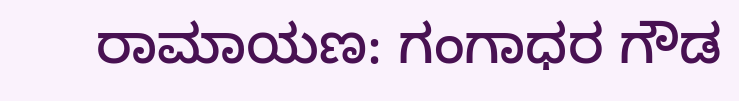ರಾಮಾಯಣ: ಗಂಗಾಧರ ಗೌಡ